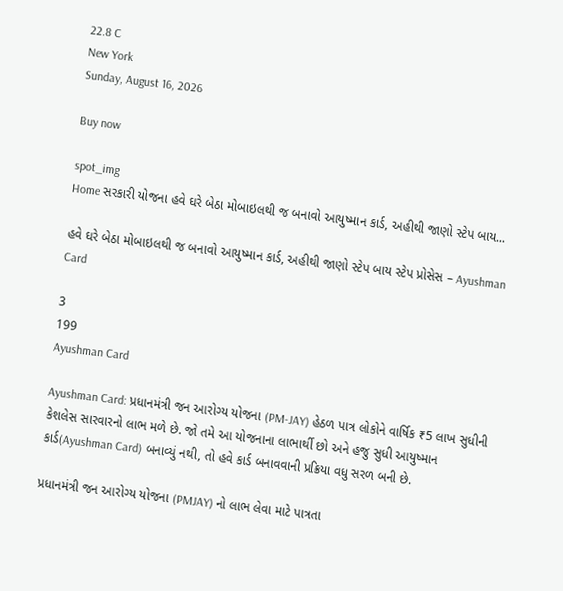22.8 C
New York
Sunday, August 16, 2026

Buy now

spot_img
Home સરકારી યોજના હવે ઘરે બેઠા મોબાઇલથી જ બનાવો આયુષ્માન કાર્ડ, અહીથી જાણો સ્ટેપ બાય...

હવે ઘરે બેઠા મોબાઇલથી જ બનાવો આયુષ્માન કાર્ડ, અહીથી જાણો સ્ટેપ બાય સ્ટેપ પ્રોસેસ – Ayushman Card

3
199
Ayushman Card

Ayushman Card: પ્રધાનમંત્રી જન આરોગ્ય યોજના (PM-JAY) હેઠળ પાત્ર લોકોને વાર્ષિક ₹5 લાખ સુધીની કેશલેસ સારવારનો લાભ મળે છે. જો તમે આ યોજનાના લાભાર્થી છો અને હજુ સુધી આયુષ્માન કાર્ડ(Ayushman Card) બનાવ્યું નથી, તો હવે કાર્ડ બનાવવાની પ્રક્રિયા વધુ સરળ બની છે.

પ્રધાનમંત્રી જન આરોગ્ય યોજના (PMJAY) નો લાભ લેવા માટે પાત્રતા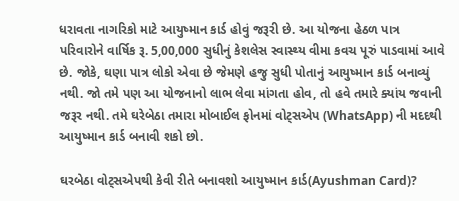ધરાવતા નાગરિકો માટે આયુષ્માન કાર્ડ હોવું જરૂરી છે. આ યોજના હેઠળ પાત્ર પરિવારોને વાર્ષિક રૂ. 5,00,000 સુધીનું કેશલેસ સ્વાસ્થ્ય વીમા કવચ પૂરું પાડવામાં આવે છે. જોકે, ઘણા પાત્ર લોકો એવા છે જેમણે હજુ સુધી પોતાનું આયુષ્માન કાર્ડ બનાવ્યું નથી. જો તમે પણ આ યોજનાનો લાભ લેવા માંગતા હોવ, તો હવે તમારે ક્યાંય જવાની જરૂર નથી. તમે ઘરેબેઠા તમારા મોબાઈલ ફોનમાં વોટ્સએપ (WhatsApp) ની મદદથી આયુષ્માન કાર્ડ બનાવી શકો છો.

ઘરબેઠા વોટ્સએપથી કેવી રીતે બનાવશો આયુષ્માન કાર્ડ(Ayushman Card)?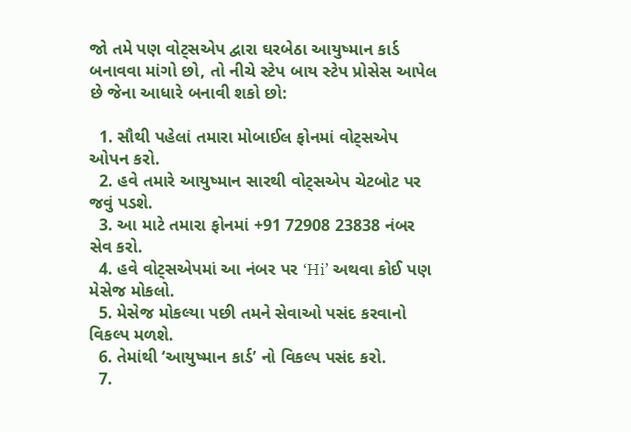જો તમે પણ વોટ્સએપ દ્વારા ઘરબેઠા આયુષ્માન કાર્ડ બનાવવા માંગો છો, તો નીચે સ્ટેપ બાય સ્ટેપ પ્રોસેસ આપેલ છે જેના આધારે બનાવી શકો છો:

  1. સૌથી પહેલાં તમારા મોબાઈલ ફોનમાં વોટ્સએપ ઓપન કરો.
  2. હવે તમારે આયુષ્માન સારથી વોટ્સએપ ચેટબોટ પર જવું પડશે.
  3. આ માટે તમારા ફોનમાં +91 72908 23838 નંબર સેવ કરો.
  4. હવે વોટ્સએપમાં આ નંબર પર ‘Hi’ અથવા કોઈ પણ મેસેજ મોકલો.
  5. મેસેજ મોકલ્યા પછી તમને સેવાઓ પસંદ કરવાનો વિકલ્પ મળશે.
  6. તેમાંથી ‘આયુષ્માન કાર્ડ’ નો વિકલ્પ પસંદ કરો.
  7.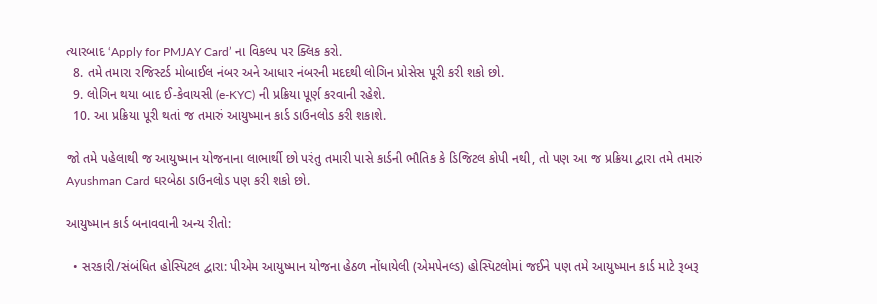ત્યારબાદ ‘Apply for PMJAY Card’ ના વિકલ્પ પર ક્લિક કરો.
  8. તમે તમારા રજિસ્ટર્ડ મોબાઈલ નંબર અને આધાર નંબરની મદદથી લોગિન પ્રોસેસ પૂરી કરી શકો છો.
  9. લોગિન થયા બાદ ઈ-કેવાયસી (e-KYC) ની પ્રક્રિયા પૂર્ણ કરવાની રહેશે.
  10. આ પ્રક્રિયા પૂરી થતાં જ તમારું આયુષ્માન કાર્ડ ડાઉનલોડ કરી શકાશે.

જો તમે પહેલાથી જ આયુષ્માન યોજનાના લાભાર્થી છો પરંતુ તમારી પાસે કાર્ડની ભૌતિક કે ડિજિટલ કોપી નથી, તો પણ આ જ પ્રક્રિયા દ્વારા તમે તમારું Ayushman Card ઘરબેઠા ડાઉનલોડ પણ કરી શકો છો.

આયુષ્માન કાર્ડ બનાવવાની અન્ય રીતો:

  • સરકારી/સંબંધિત હોસ્પિટલ દ્વારા: પીએમ આયુષ્માન યોજના હેઠળ નોંધાયેલી (એમપેનલ્ડ) હોસ્પિટલોમાં જઈને પણ તમે આયુષ્માન કાર્ડ માટે રૂબરૂ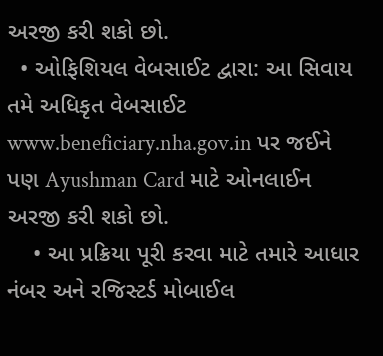અરજી કરી શકો છો.
  • ઓફિશિયલ વેબસાઈટ દ્વારા: આ સિવાય તમે અધિકૃત વેબસાઈટ www.beneficiary.nha.gov.in પર જઈને પણ Ayushman Card માટે ઓનલાઈન અરજી કરી શકો છો.
    • આ પ્રક્રિયા પૂરી કરવા માટે તમારે આધાર નંબર અને રજિસ્ટર્ડ મોબાઈલ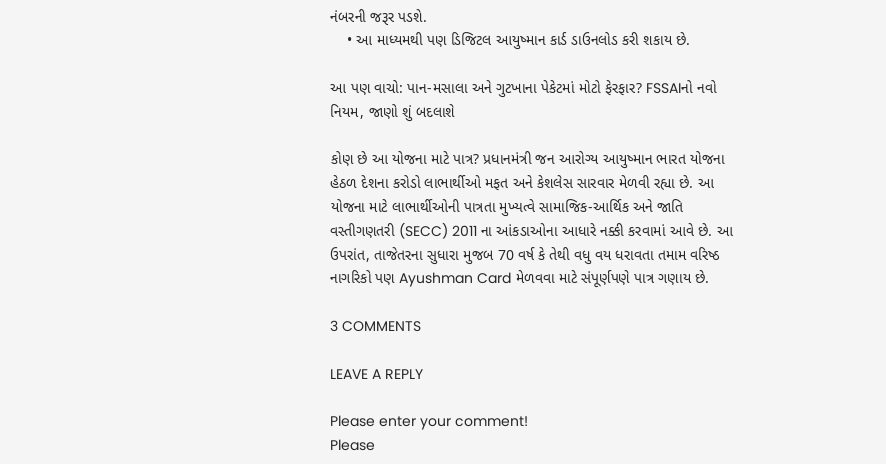નંબરની જરૂર પડશે.
    • આ માધ્યમથી પણ ડિજિટલ આયુષ્માન કાર્ડ ડાઉનલોડ કરી શકાય છે.

આ પણ વાચો: પાન-મસાલા અને ગુટખાના પેકેટમાં મોટો ફેરફાર? FSSAIનો નવો નિયમ, જાણો શું બદલાશે

કોણ છે આ યોજના માટે પાત્ર? પ્રધાનમંત્રી જન આરોગ્ય આયુષ્માન ભારત યોજના હેઠળ દેશના કરોડો લાભાર્થીઓ મફત અને કેશલેસ સારવાર મેળવી રહ્યા છે. આ યોજના માટે લાભાર્થીઓની પાત્રતા મુખ્યત્વે સામાજિક-આર્થિક અને જાતિ વસ્તીગણતરી (SECC) 2011 ના આંકડાઓના આધારે નક્કી કરવામાં આવે છે. આ ઉપરાંત, તાજેતરના સુધારા મુજબ 70 વર્ષ કે તેથી વધુ વય ધરાવતા તમામ વરિષ્ઠ નાગરિકો પણ Ayushman Card મેળવવા માટે સંપૂર્ણપણે પાત્ર ગણાય છે.

3 COMMENTS

LEAVE A REPLY

Please enter your comment!
Please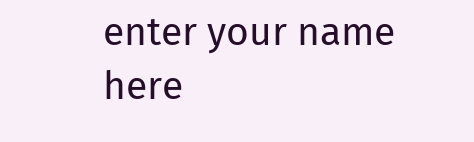enter your name here